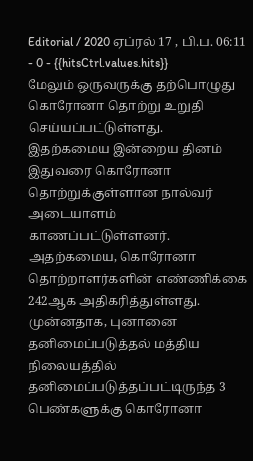Editorial / 2020 ஏப்ரல் 17 , பி.ப. 06:11 - 0 - {{hitsCtrl.values.hits}}
மேலும் ஒருவருக்கு தற்பொழுது கொரோனா தொற்று உறுதி செய்யப்பட்டுள்ளது.
இதற்கமைய இன்றைய தினம் இதுவரை கொரோனா தொற்றுக்குள்ளான நால்வர் அடையாளம் காணப்பட்டுள்ளனர்.
அதற்கமைய, கொரோனா தொற்றாளர்களின் எண்ணிக்கை 242ஆக அதிகரித்துள்ளது.
முன்னதாக, புனானை தனிமைப்படுத்தல் மத்திய நிலையத்தில் தனிமைப்படுத்தப்பட்டிருந்த 3 பெண்களுக்கு கொரோனா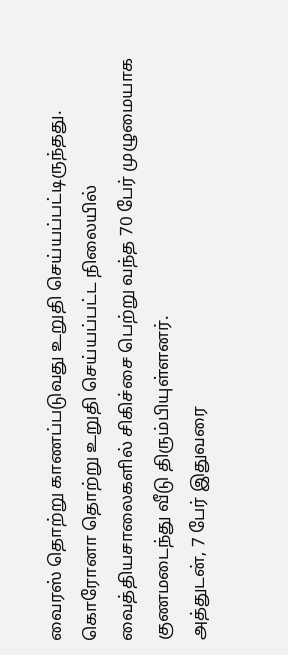வைரஸ் தொற்று காணப்படுவது உறுதி செய்யப்பட்டிருந்தது.
கொரோனா தொற்று உறுதி செய்யப்பட்ட நிலையில் வைத்தியசாலைகளில் சிகிச்சை பெற்று வந்த 70 பேர் முழுமையாக குணமடைந்து வீடு திரும்பியுள்ளனர்.
அத்துடன், 7 பேர் இதுவரை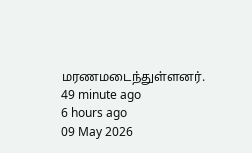மரணமடைந்துள்ளனர்.
49 minute ago
6 hours ago
09 May 2026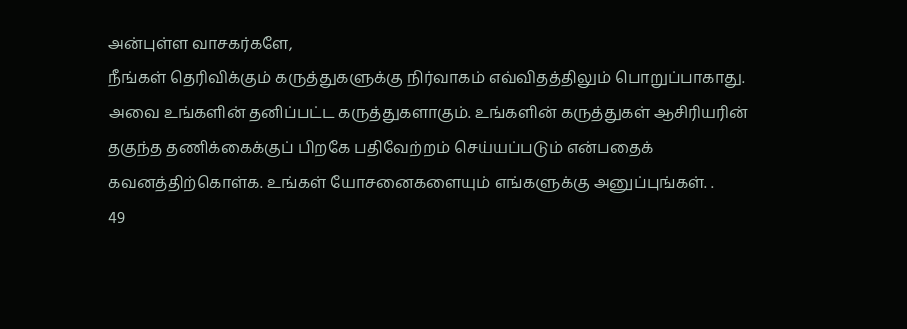அன்புள்ள வாசகர்களே,
நீங்கள் தெரிவிக்கும் கருத்துகளுக்கு நிர்வாகம் எவ்விதத்திலும் பொறுப்பாகாது. அவை உங்களின் தனிப்பட்ட கருத்துகளாகும். உங்களின் கருத்துகள் ஆசிரியரின் தகுந்த தணிக்கைக்குப் பிறகே பதிவேற்றம் செய்யப்படும் என்பதைக் கவனத்திற்கொள்க. உங்கள் யோசனைகளையும் எங்களுக்கு அனுப்புங்கள். .
49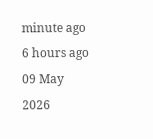minute ago
6 hours ago
09 May 2026